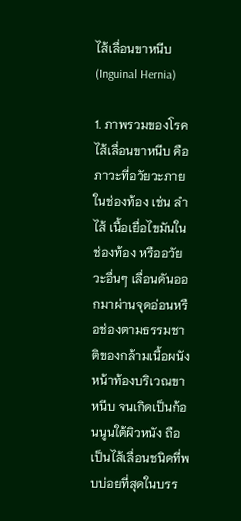ไส้เลื่อนขาหนีบ (Inguinal Hernia)

1. ภาพรวมของโรค ไส้เลื่อนขาหนีบ คือภาวะที่อวัยวะภายในช่องท้อง เช่น ลำไส้ เนื้อเยื่อไขมันในช่องท้อง หรืออวัยวะอื่นๆ เลื่อนดันออกมาผ่านจุดอ่อนหรือช่องตามธรรมชาติของกล้ามเนื้อผนังหน้าท้องบริเวณขาหนีบ จนเกิดเป็นก้อนนูนใต้ผิวหนัง ถือเป็นไส้เลื่อนชนิดที่พบบ่อยที่สุดในบรร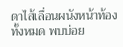ดาไส้เลื่อนผนังหน้าท้องทั้งหมด พบบ่อย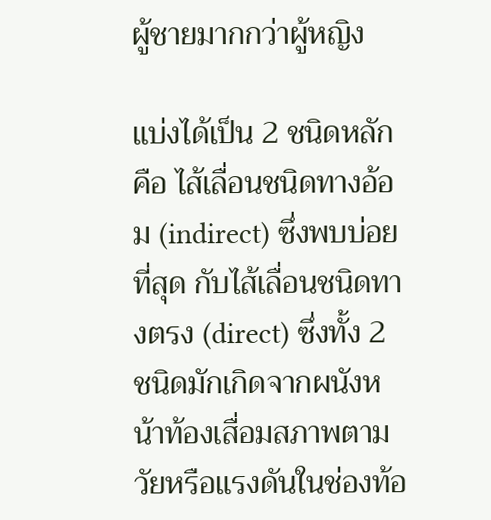ผู้ชายมากกว่าผู้หญิง

แบ่งได้เป็น 2 ชนิดหลัก คือ ไส้เลื่อนชนิดทางอ้อม (indirect) ซึ่งพบบ่อยที่สุด กับไส้เลื่อนชนิดทางตรง (direct) ซึ่งทั้ง 2 ชนิดมักเกิดจากผนังหน้าท้องเสื่อมสภาพตามวัยหรือแรงดันในช่องท้อ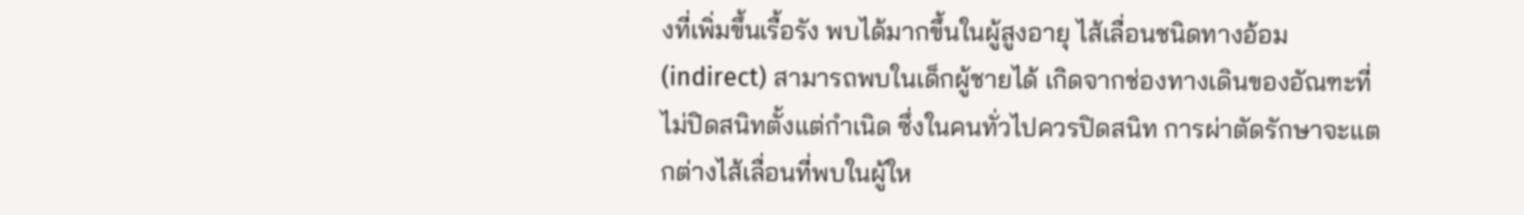งที่เพิ่มขึ้นเรื้อรัง พบได้มากขึ้นในผู้สูงอายุ ไส้เลื่อนชนิดทางอ้อม (indirect) สามารถพบในเด็กผู้ชายได้ เกิดจากช่องทางเดินของอัณฑะที่ไม่ปิดสนิทตั้งแต่กำเนิด ซึ่งในคนทั่วไปควรปิดสนิท การผ่าตัดรักษาจะแตกต่างไส้เลื่อนที่พบในผู้ให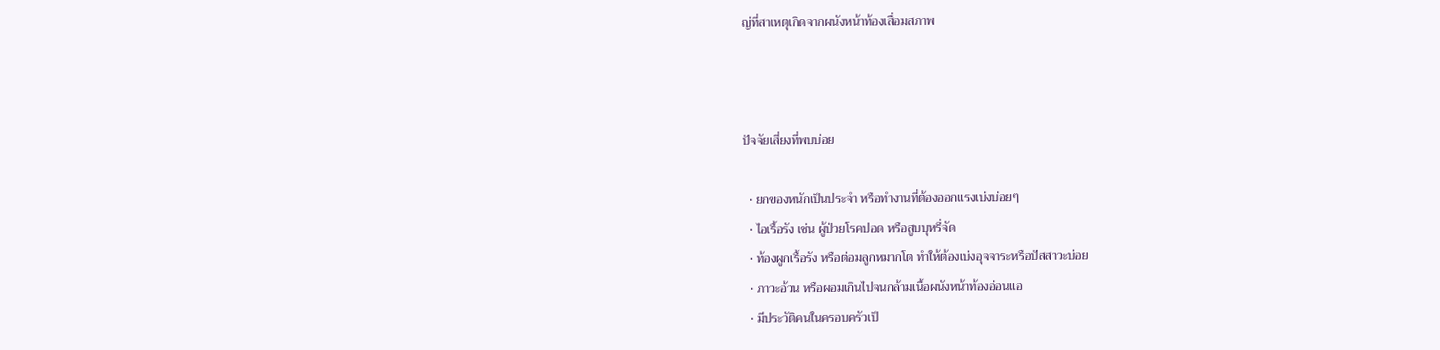ญ่ที่สาเหตุเกิดจากผนังหน้าท้องเสื่อมสภาพ



ปัจจัยเสี่ยงที่พบบ่อย

  • ยกของหนักเป็นประจำ หรือทำงานที่ต้องออกแรงเบ่งบ่อยๆ
  • ไอเรื้อรัง เช่น ผู้ป่วยโรคปอด หรือสูบบุหรี่จัด
  • ท้องผูกเรื้อรัง หรือต่อมลูกหมากโต ทำให้ต้องเบ่งอุจจาระหรือปัสสาวะบ่อย
  • ภาวะอ้วน หรือผอมเกินไปจนกล้ามเนื้อผนังหน้าท้องอ่อนแอ
  • มีประวัติคนในครอบครัวเป็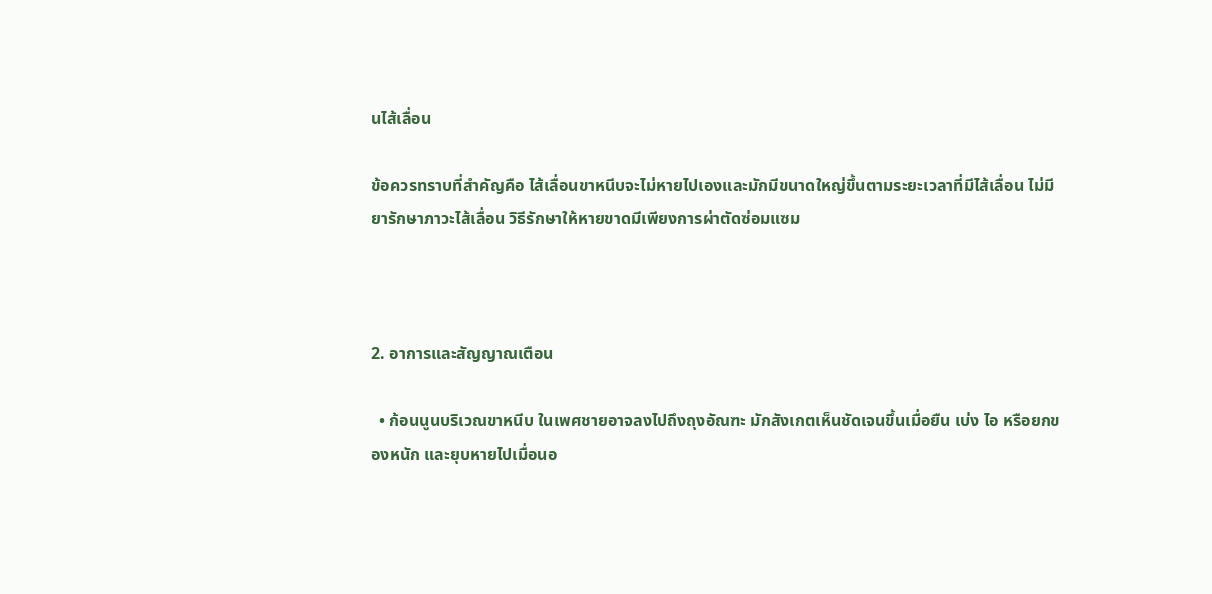นไส้เลื่อน

ข้อควรทราบที่สำคัญคือ ไส้เลื่อนขาหนีบจะไม่หายไปเองและมักมีขนาดใหญ่ขึ้นตามระยะเวลาที่มีไส้เลื่อน ไม่มียารักษาภาวะไส้เลื่อน วิธีรักษาให้หายขาดมีเพียงการผ่าตัดซ่อมแซม



2. อาการและสัญญาณเตือน

  • ก้อนนูนบริเวณขาหนีบ ในเพศชายอาจลงไปถึงถุงอัณฑะ มักสังเกตเห็นชัดเจนขึ้นเมื่อยืน เบ่ง ไอ หรือยกของหนัก และยุบหายไปเมื่อนอ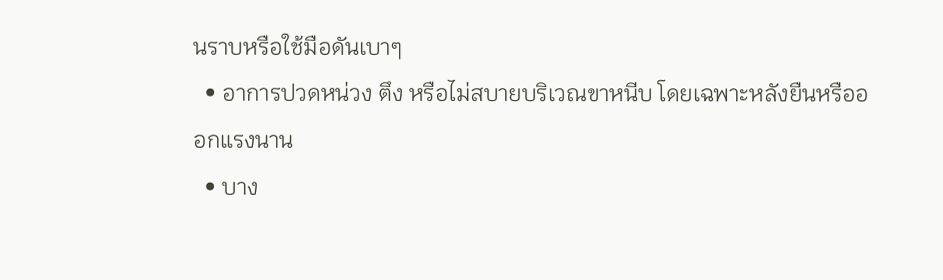นราบหรือใช้มือดันเบาๆ
  • อาการปวดหน่วง ตึง หรือไม่สบายบริเวณขาหนีบ โดยเฉพาะหลังยืนหรือออกแรงนาน
  • บาง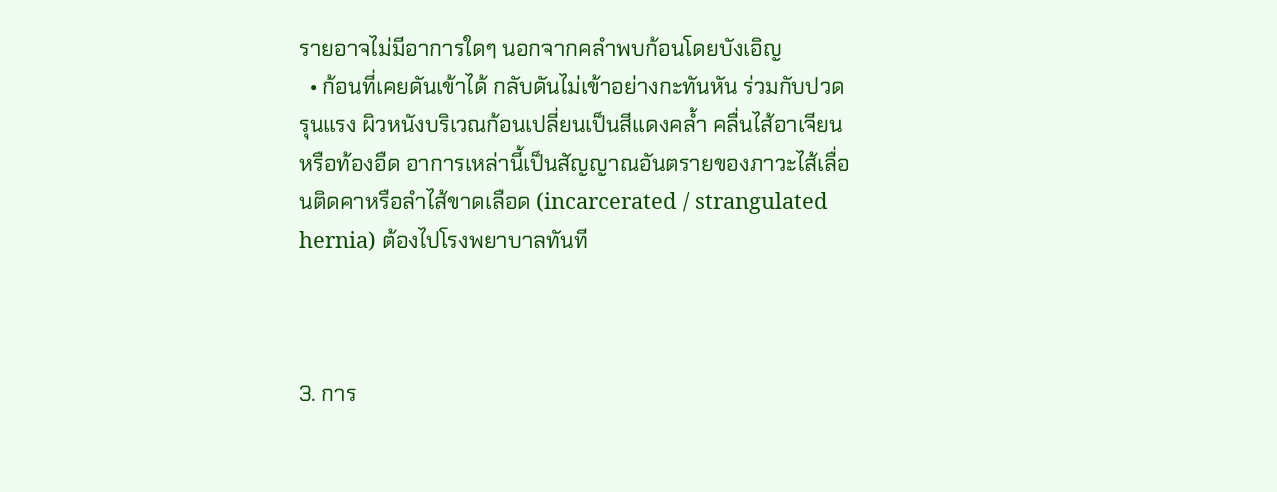รายอาจไม่มีอาการใดๆ นอกจากคลำพบก้อนโดยบังเอิญ
  • ก้อนที่เคยดันเข้าได้ กลับดันไม่เข้าอย่างกะทันหัน ร่วมกับปวดรุนแรง ผิวหนังบริเวณก้อนเปลี่ยนเป็นสีแดงคล้ำ คลื่นไส้อาเจียน หรือท้องอืด อาการเหล่านี้เป็นสัญญาณอันตรายของภาวะไส้เลื่อนติดคาหรือลำไส้ขาดเลือด (incarcerated / strangulated hernia) ต้องไปโรงพยาบาลทันที



3. การ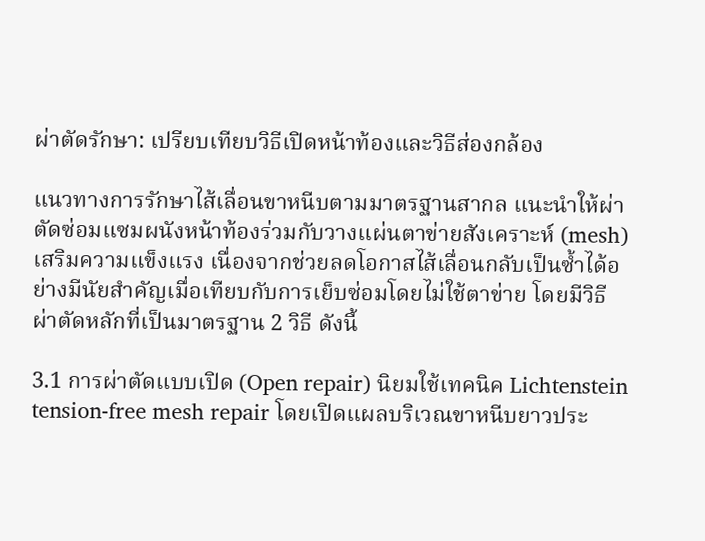ผ่าตัดรักษา: เปรียบเทียบวิธีเปิดหน้าท้องและวิธีส่องกล้อง

แนวทางการรักษาไส้เลื่อนขาหนีบตามมาตรฐานสากล แนะนำให้ผ่าตัดซ่อมแซมผนังหน้าท้องร่วมกับวางแผ่นตาข่ายสังเคราะห์ (mesh) เสริมความแข็งแรง เนื่องจากช่วยลดโอกาสไส้เลื่อนกลับเป็นซ้ำได้อย่างมีนัยสำคัญเมื่อเทียบกับการเย็บซ่อมโดยไม่ใช้ตาข่าย โดยมีวิธีผ่าตัดหลักที่เป็นมาตรฐาน 2 วิธี ดังนี้

3.1 การผ่าตัดแบบเปิด (Open repair) นิยมใช้เทคนิค Lichtenstein tension-free mesh repair โดยเปิดแผลบริเวณขาหนีบยาวประ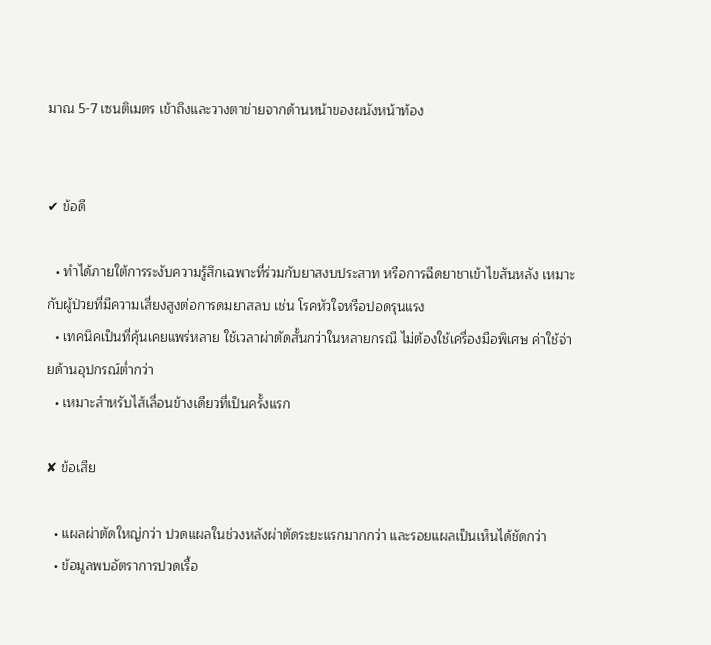มาณ 5-7 เซนติเมตร เข้าถึงและวางตาข่ายจากด้านหน้าของผนังหน้าท้อง


✔ ข้อดี

  • ทำได้ภายใต้การระงับความรู้สึกเฉพาะที่ร่วมกับยาสงบประสาท หรือการฉีดยาชาเข้าไขสันหลัง เหมาะกับผู้ป่วยที่มีความเสี่ยงสูงต่อการดมยาสลบ เช่น โรคหัวใจหรือปอดรุนแรง
  • เทคนิคเป็นที่คุ้นเคยแพร่หลาย ใช้เวลาผ่าตัดสั้นกว่าในหลายกรณี ไม่ต้องใช้เครื่องมือพิเศษ ค่าใช้จ่ายด้านอุปกรณ์ต่ำกว่า
  • เหมาะสำหรับไส้เลื่อนข้างเดียวที่เป็นครั้งแรก

✘ ข้อเสีย

  • แผลผ่าตัดใหญ่กว่า ปวดแผลในช่วงหลังผ่าตัดระยะแรกมากกว่า และรอยแผลเป็นเห็นได้ชัดกว่า
  • ข้อมูลพบอัตราการปวดเรื้อ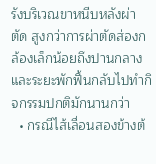รังบริเวณขาหนีบหลังผ่าตัด สูงกว่าการผ่าตัดส่องกล้องเล็กน้อยถึงปานกลาง และระยะพักฟื้นกลับไปทำกิจกรรมปกติมักนานกว่า
  • กรณีไส้เลื่อนสองข้างต้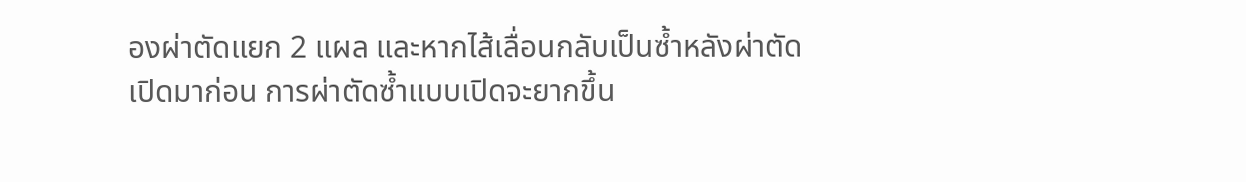องผ่าตัดแยก 2 แผล และหากไส้เลื่อนกลับเป็นซ้ำหลังผ่าตัดเปิดมาก่อน การผ่าตัดซ้ำแบบเปิดจะยากขึ้น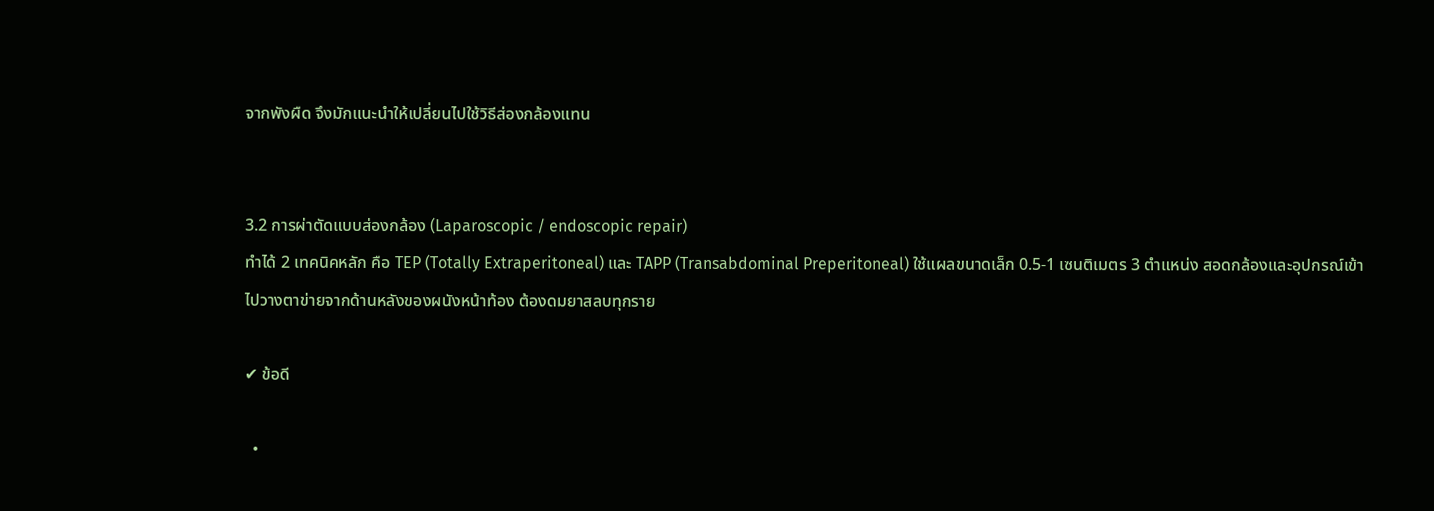จากพังผืด จึงมักแนะนำให้เปลี่ยนไปใช้วิธีส่องกล้องแทน


3.2 การผ่าตัดแบบส่องกล้อง (Laparoscopic / endoscopic repair)
ทำได้ 2 เทคนิคหลัก คือ TEP (Totally Extraperitoneal) และ TAPP (Transabdominal Preperitoneal) ใช้แผลขนาดเล็ก 0.5-1 เซนติเมตร 3 ตำแหน่ง สอดกล้องและอุปกรณ์เข้าไปวางตาข่ายจากด้านหลังของผนังหน้าท้อง ต้องดมยาสลบทุกราย

✔ ข้อดี

  •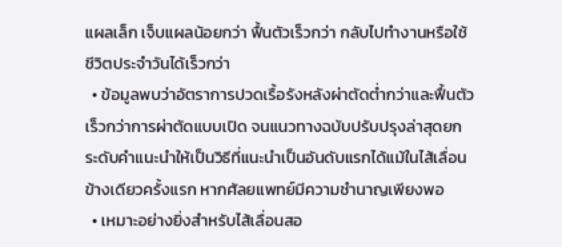แผลเล็ก เจ็บแผลน้อยกว่า ฟื้นตัวเร็วกว่า กลับไปทำงานหรือใช้ชีวิตประจำวันได้เร็วกว่า
  • ข้อมูลพบว่าอัตราการปวดเรื้อรังหลังผ่าตัดต่ำกว่าและฟื้นตัวเร็วกว่าการผ่าตัดแบบเปิด จนแนวทางฉบับปรับปรุงล่าสุดยกระดับคำแนะนำให้เป็นวิธีที่แนะนำเป็นอันดับแรกได้แม้ในไส้เลื่อนข้างเดียวครั้งแรก หากศัลยแพทย์มีความชำนาญเพียงพอ
  • เหมาะอย่างยิ่งสำหรับไส้เลื่อนสอ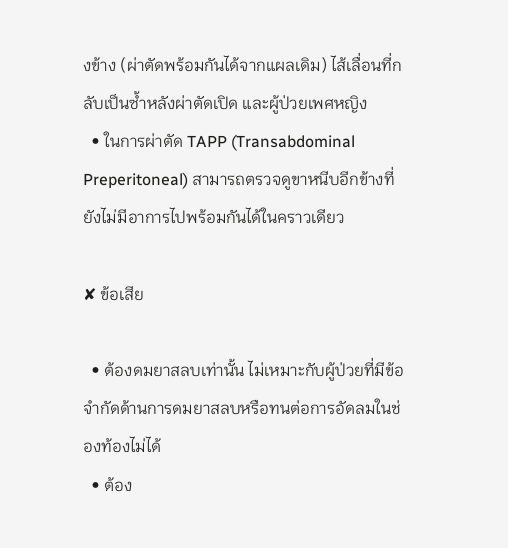งข้าง (ผ่าตัดพร้อมกันได้จากแผลเดิม) ไส้เลื่อนที่กลับเป็นซ้ำหลังผ่าตัดเปิด และผู้ป่วยเพศหญิง
  • ในการผ่าตัด TAPP (Transabdominal Preperitoneal) สามารถตรวจดูขาหนีบอีกข้างที่ยังไม่มีอาการไปพร้อมกันได้ในคราวเดียว

✘ ข้อเสีย

  • ต้องดมยาสลบเท่านั้น ไม่เหมาะกับผู้ป่วยที่มีข้อจำกัดด้านการดมยาสลบหรือทนต่อการอัดลมในช่องท้องไม่ได้
  • ต้อง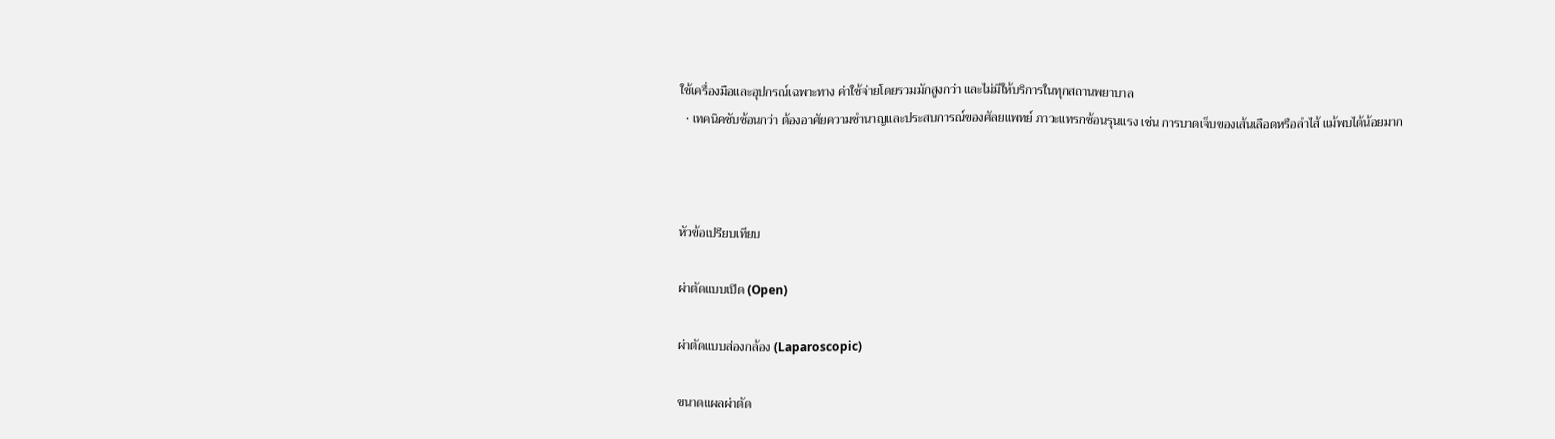ใช้เครื่องมือและอุปกรณ์เฉพาะทาง ค่าใช้จ่ายโดยรวมมักสูงกว่า และไม่มีให้บริการในทุกสถานพยาบาล
  • เทคนิคซับซ้อนกว่า ต้องอาศัยความชำนาญและประสบการณ์ของศัลยแพทย์ ภาวะแทรกซ้อนรุนแรง เช่น การบาดเจ็บของเส้นเลือดหรือลำไส้ แม้พบได้น้อยมาก



หัวข้อเปรียบเทียบ

ผ่าตัดแบบเปิด (Open)

ผ่าตัดแบบส่องกล้อง (Laparoscopic)

ขนาดแผลผ่าตัด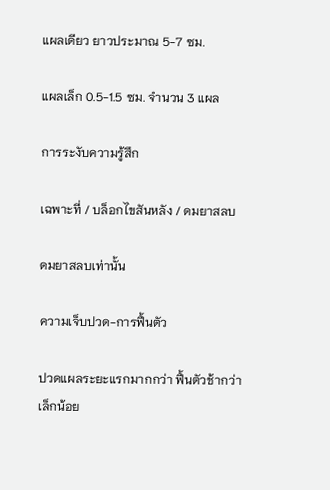แผลเดียว ยาวประมาณ 5-7 ซม.

แผลเล็ก 0.5-1.5 ซม. จำนวน 3 แผล

การระงับความรู้สึก

เฉพาะที่ / บล็อกไขสันหลัง / ดมยาสลบ

ดมยาสลบเท่านั้น

ความเจ็บปวด-การฟื้นตัว

ปวดแผลระยะแรกมากกว่า ฟื้นตัวช้ากว่าเล็กน้อย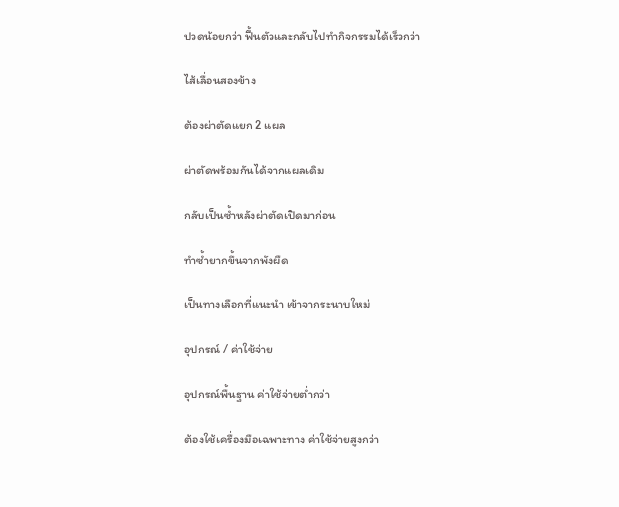ปวดน้อยกว่า ฟื้นตัวและกลับไปทำกิจกรรมได้เร็วกว่า

ไส้เลื่อนสองข้าง

ต้องผ่าตัดแยก 2 แผล

ผ่าตัดพร้อมกันได้จากแผลเดิม

กลับเป็นซ้ำหลังผ่าตัดเปิดมาก่อน

ทำซ้ำยากขึ้นจากพังผืด

เป็นทางเลือกที่แนะนำ เข้าจากระนาบใหม่

อุปกรณ์ / ค่าใช้จ่าย

อุปกรณ์พื้นฐาน ค่าใช้จ่ายต่ำกว่า

ต้องใช้เครื่องมือเฉพาะทาง ค่าใช้จ่ายสูงกว่า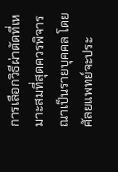การเลือกวิธีผ่าตัดที่เหมาะสมที่สุดควรพิจารณาเป็นรายบุคคล โดยศัลยแพทย์จะประ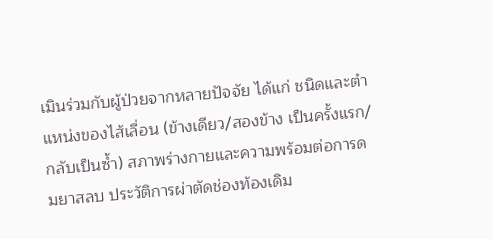เมินร่วมกับผู้ป่วยจากหลายปัจจัย ได้แก่ ชนิดและตำแหน่งของไส้เลื่อน (ข้างเดียว/สองข้าง เป็นครั้งแรก/กลับเป็นซ้ำ) สภาพร่างกายและความพร้อมต่อการดมยาสลบ ประวัติการผ่าตัดช่องท้องเดิม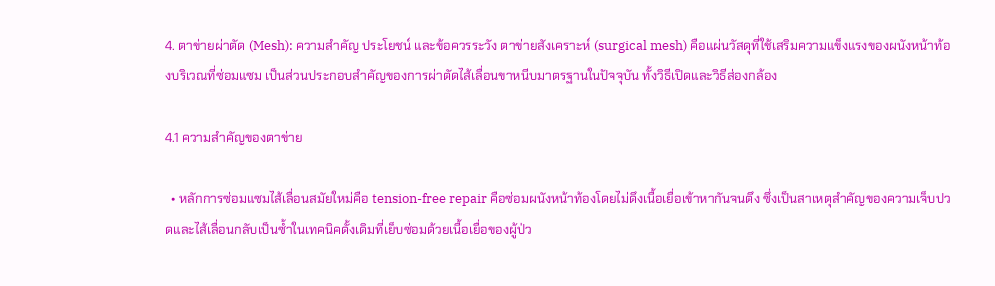4. ตาข่ายผ่าตัด (Mesh): ความสำคัญ ประโยชน์ และข้อควรระวัง ตาข่ายสังเคราะห์ (surgical mesh) คือแผ่นวัสดุที่ใช้เสริมความแข็งแรงของผนังหน้าท้องบริเวณที่ซ่อมแซม เป็นส่วนประกอบสำคัญของการผ่าตัดไส้เลื่อนขาหนีบมาตรฐานในปัจจุบัน ทั้งวิธีเปิดและวิธีส่องกล้อง

4.1 ความสำคัญของตาข่าย

  • หลักการซ่อมแซมไส้เลื่อนสมัยใหม่คือ tension-free repair คือซ่อมผนังหน้าท้องโดยไม่ดึงเนื้อเยื่อเข้าหากันจนตึง ซึ่งเป็นสาเหตุสำคัญของความเจ็บปวดและไส้เลื่อนกลับเป็นซ้ำในเทคนิคดั้งเดิมที่เย็บซ่อมด้วยเนื้อเยื่อของผู้ป่ว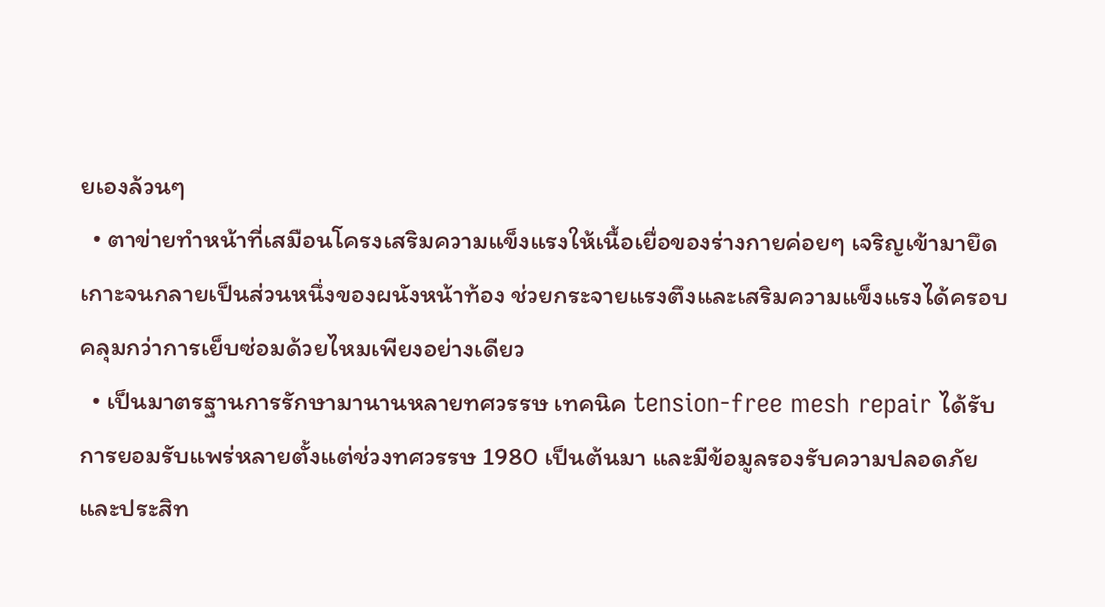ยเองล้วนๆ
  • ตาข่ายทำหน้าที่เสมือนโครงเสริมความแข็งแรงให้เนื้อเยื่อของร่างกายค่อยๆ เจริญเข้ามายึดเกาะจนกลายเป็นส่วนหนึ่งของผนังหน้าท้อง ช่วยกระจายแรงตึงและเสริมความแข็งแรงได้ครอบคลุมกว่าการเย็บซ่อมด้วยไหมเพียงอย่างเดียว
  • เป็นมาตรฐานการรักษามานานหลายทศวรรษ เทคนิค tension-free mesh repair ได้รับการยอมรับแพร่หลายตั้งแต่ช่วงทศวรรษ 1980 เป็นต้นมา และมีข้อมูลรองรับความปลอดภัยและประสิท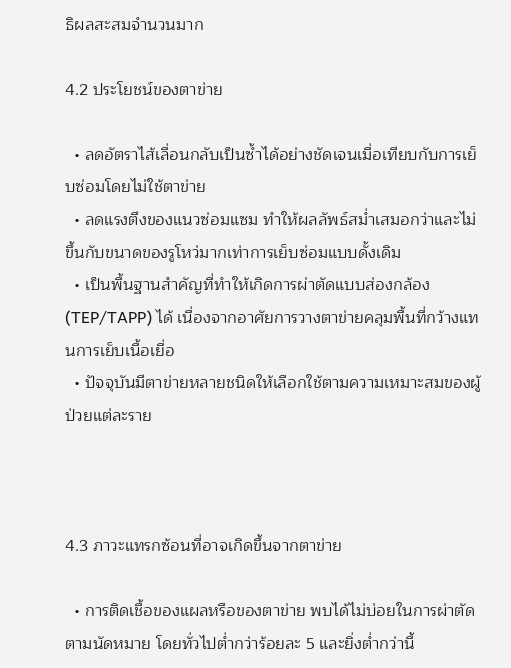ธิผลสะสมจำนวนมาก

4.2 ประโยชน์ของตาข่าย

  • ลดอัตราไส้เลื่อนกลับเป็นซ้ำได้อย่างชัดเจนเมื่อเทียบกับการเย็บซ่อมโดยไม่ใช้ตาข่าย
  • ลดแรงตึงของแนวซ่อมแซม ทำให้ผลลัพธ์สม่ำเสมอกว่าและไม่ขึ้นกับขนาดของรูโหว่มากเท่าการเย็บซ่อมแบบดั้งเดิม
  • เป็นพื้นฐานสำคัญที่ทำให้เกิดการผ่าตัดแบบส่องกล้อง (TEP/TAPP) ได้ เนื่องจากอาศัยการวางตาข่ายคลุมพื้นที่กว้างแทนการเย็บเนื้อเยื่อ
  • ปัจจุบันมีตาข่ายหลายชนิดให้เลือกใช้ตามความเหมาะสมของผู้ป่วยแต่ละราย



4.3 ภาวะแทรกซ้อนที่อาจเกิดขึ้นจากตาข่าย

  • การติดเชื้อของแผลหรือของตาข่าย พบได้ไม่บ่อยในการผ่าตัดตามนัดหมาย โดยทั่วไปต่ำกว่าร้อยละ 5 และยิ่งต่ำกว่านี้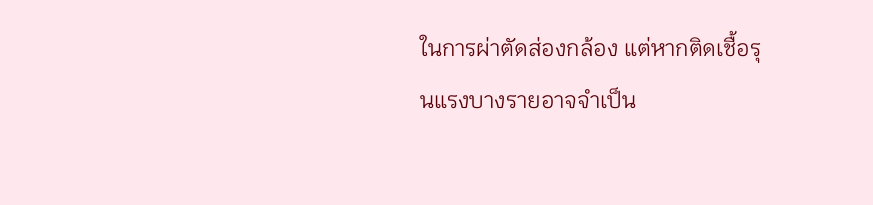ในการผ่าตัดส่องกล้อง แต่หากติดเชื้อรุนแรงบางรายอาจจำเป็น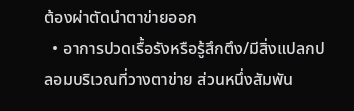ต้องผ่าตัดนำตาข่ายออก
  • อาการปวดเรื้อรังหรือรู้สึกตึง/มีสิ่งแปลกปลอมบริเวณที่วางตาข่าย ส่วนหนึ่งสัมพัน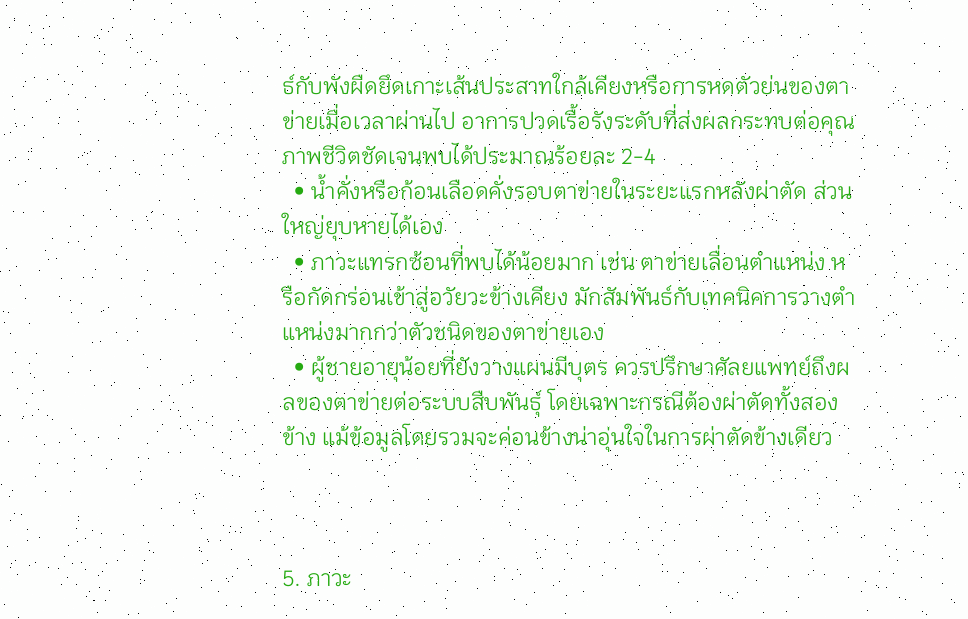ธ์กับพังผืดยึดเกาะเส้นประสาทใกล้เคียงหรือการหดตัวย่นของตาข่ายเมื่อเวลาผ่านไป อาการปวดเรื้อรังระดับที่ส่งผลกระทบต่อคุณภาพชีวิตชัดเจนพบได้ประมาณร้อยละ 2-4
  • น้ำคั่งหรือก้อนเลือดคั่งรอบตาข่ายในระยะแรกหลังผ่าตัด ส่วนใหญ่ยุบหายได้เอง
  • ภาวะแทรกซ้อนที่พบได้น้อยมาก เช่น ตาข่ายเลื่อนตำแหน่ง หรือกัดกร่อนเข้าสู่อวัยวะข้างเคียง มักสัมพันธ์กับเทคนิคการวางตำแหน่งมากกว่าตัวชนิดของตาข่ายเอง
  • ผู้ชายอายุน้อยที่ยังวางแผนมีบุตร ควรปรึกษาศัลยแพทย์ถึงผลของตาข่ายต่อระบบสืบพันธุ์ โดยเฉพาะกรณีต้องผ่าตัดทั้งสองข้าง แม้ข้อมูลโดยรวมจะค่อนข้างน่าอุ่นใจในการผ่าตัดข้างเดียว



5. ภาวะ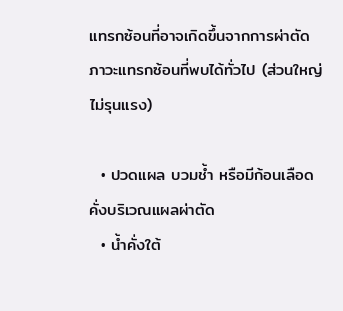แทรกซ้อนที่อาจเกิดขึ้นจากการผ่าตัด ภาวะแทรกซ้อนที่พบได้ทั่วไป (ส่วนใหญ่ไม่รุนแรง)

  • ปวดแผล บวมช้ำ หรือมีก้อนเลือดคั่งบริเวณแผลผ่าตัด
  • น้ำคั่งใต้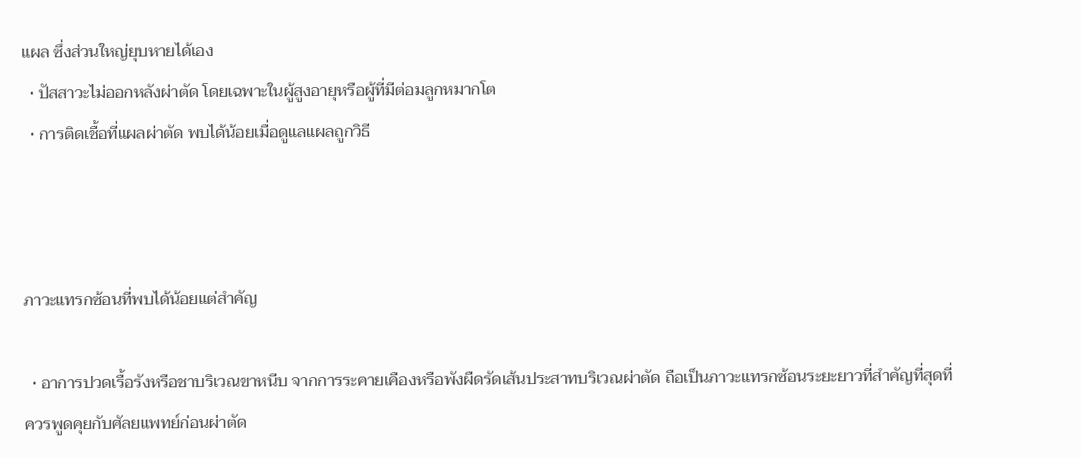แผล ซึ่งส่วนใหญ่ยุบหายได้เอง
  • ปัสสาวะไม่ออกหลังผ่าตัด โดยเฉพาะในผู้สูงอายุหรือผู้ที่มีต่อมลูกหมากโต
  • การติดเชื้อที่แผลผ่าตัด พบได้น้อยเมื่อดูแลแผลถูกวิธี



ภาวะแทรกซ้อนที่พบได้น้อยแต่สำคัญ

  • อาการปวดเรื้อรังหรือชาบริเวณขาหนีบ จากการระคายเคืองหรือพังผืดรัดเส้นประสาทบริเวณผ่าตัด ถือเป็นภาวะแทรกซ้อนระยะยาวที่สำคัญที่สุดที่ควรพูดคุยกับศัลยแพทย์ก่อนผ่าตัด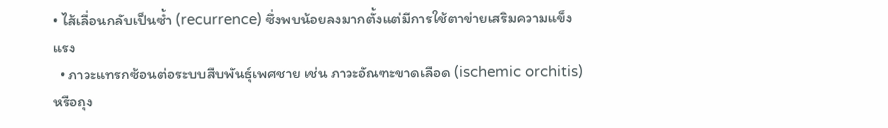• ไส้เลื่อนกลับเป็นซ้ำ (recurrence) ซึ่งพบน้อยลงมากตั้งแต่มีการใช้ตาข่ายเสริมความแข็งแรง
  • ภาวะแทรกซ้อนต่อระบบสืบพันธุ์เพศชาย เช่น ภาวะอัณฑะขาดเลือด (ischemic orchitis) หรือถุง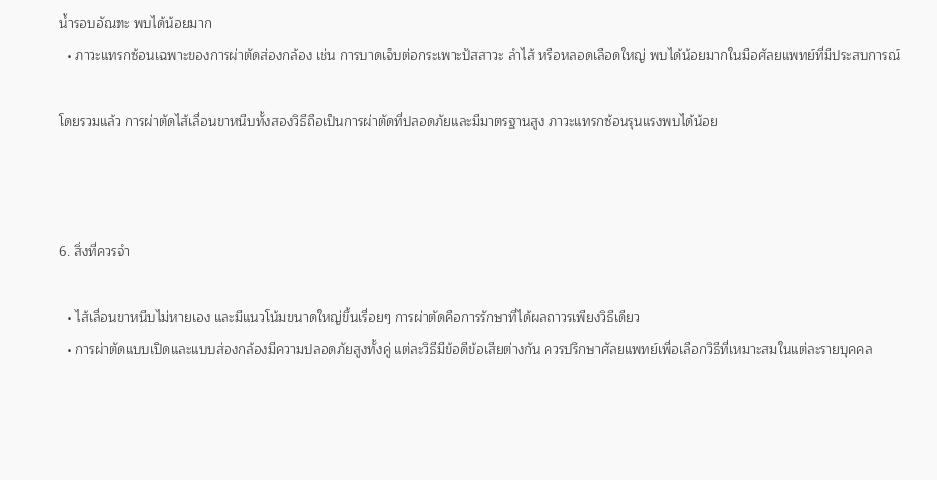น้ำรอบอัณฑะ พบได้น้อยมาก
  • ภาวะแทรกซ้อนเฉพาะของการผ่าตัดส่องกล้อง เช่น การบาดเจ็บต่อกระเพาะปัสสาวะ ลำไส้ หรือหลอดเลือดใหญ่ พบได้น้อยมากในมือศัลยแพทย์ที่มีประสบการณ์

โดยรวมแล้ว การผ่าตัดไส้เลื่อนขาหนีบทั้งสองวิธีถือเป็นการผ่าตัดที่ปลอดภัยและมีมาตรฐานสูง ภาวะแทรกซ้อนรุนแรงพบได้น้อย



6. สิ่งที่ควรจำ

  • ไส้เลื่อนขาหนีบไม่หายเอง และมีแนวโน้มขนาดใหญ่ขึ้นเรื่อยๆ การผ่าตัดคือการรักษาที่ได้ผลถาวรเพียงวิธีเดียว
  • การผ่าตัดแบบเปิดและแบบส่องกล้องมีความปลอดภัยสูงทั้งคู่ แต่ละวิธีมีข้อดีข้อเสียต่างกัน ควรปรึกษาศัลยแพทย์เพื่อเลือกวิธีที่เหมาะสมในแต่ละรายบุคคล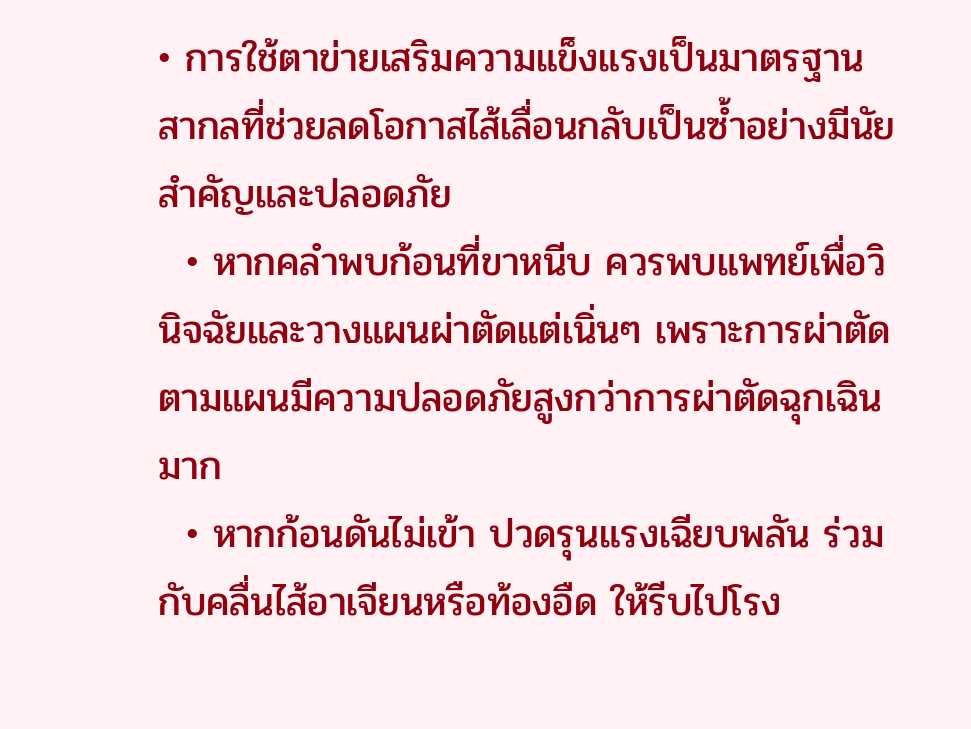• การใช้ตาข่ายเสริมความแข็งแรงเป็นมาตรฐานสากลที่ช่วยลดโอกาสไส้เลื่อนกลับเป็นซ้ำอย่างมีนัยสำคัญและปลอดภัย
  • หากคลำพบก้อนที่ขาหนีบ ควรพบแพทย์เพื่อวินิจฉัยและวางแผนผ่าตัดแต่เนิ่นๆ เพราะการผ่าตัดตามแผนมีความปลอดภัยสูงกว่าการผ่าตัดฉุกเฉินมาก
  • หากก้อนดันไม่เข้า ปวดรุนแรงเฉียบพลัน ร่วมกับคลื่นไส้อาเจียนหรือท้องอืด ให้รีบไปโรง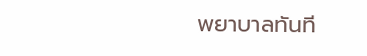พยาบาลทันที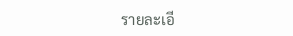รายละเอี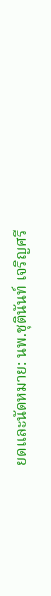ยดและนัดหมาย: นพ.ชุตินันท์ เจริญศรี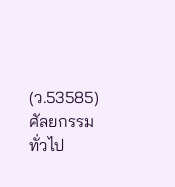(ว.53585) ศัลยกรรมทั่วไป